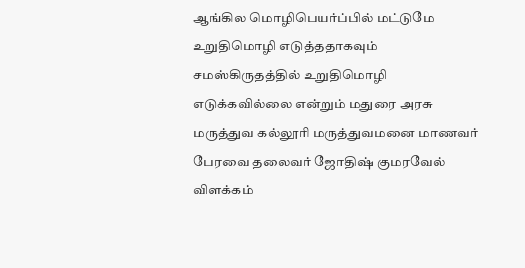ஆங்கில மொழிபெயர்ப்பில் மட்டுமே உறுதிமொழி எடுத்ததாகவும் சமஸ்கிருதத்தில் உறுதிமொழி எடுக்கவில்லை என்றும் மதுரை அரசு மருத்துவ கல்லூரி மருத்துவமனை மாணவர் பேரவை தலைவர் ஜோதிஷ் குமரவேல் விளக்கம்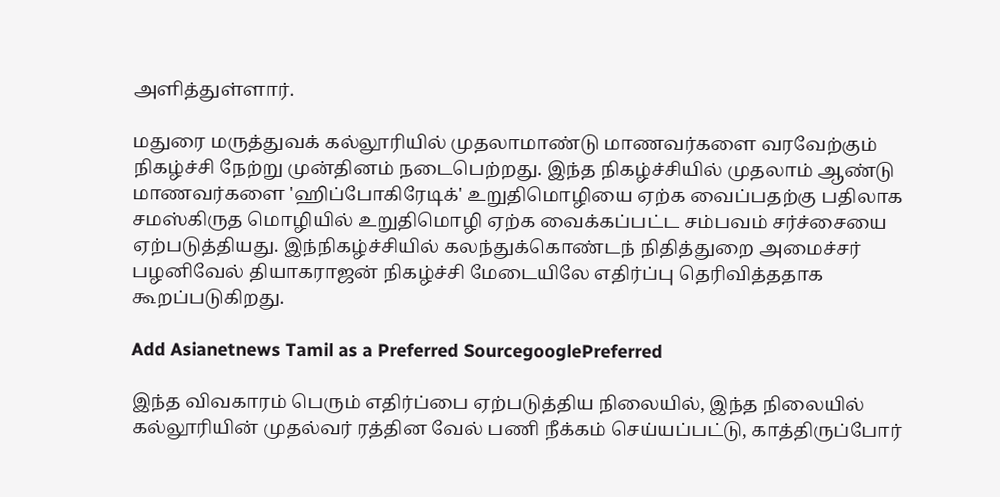அளித்துள்ளார்.

மதுரை மருத்துவக் கல்லூரியில் முதலாமாண்டு மாணவர்களை வரவேற்கும் நிகழ்ச்சி நேற்று முன்தினம் நடைபெற்றது. இந்த நிகழ்ச்சியில் முதலாம் ஆண்டு மாணவர்களை 'ஹிப்போகிரேடிக்' உறுதிமொழியை ஏற்க வைப்பதற்கு பதிலாக சமஸ்கிருத மொழியில் உறுதிமொழி ஏற்க வைக்கப்பட்ட சம்பவம் சர்ச்சையை ஏற்படுத்தியது. இந்நிகழ்ச்சியில் கலந்துக்கொண்டந் நிதித்துறை அமைச்சர் பழனிவேல் தியாகராஜன் நிகழ்ச்சி மேடையிலே எதிர்ப்பு தெரிவித்ததாக கூறப்படுகிறது.

Add Asianetnews Tamil as a Preferred SourcegooglePreferred

இந்த விவகாரம் பெரும் எதிர்ப்பை ஏற்படுத்திய நிலையில், இந்த நிலையில் கல்லூரியின் முதல்வர் ரத்தின வேல் பணி நீக்கம் செய்யப்பட்டு, காத்திருப்போர்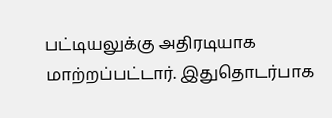பட்டியலுக்கு அதிரடியாக மாற்றப்பட்டார். இதுதொடர்பாக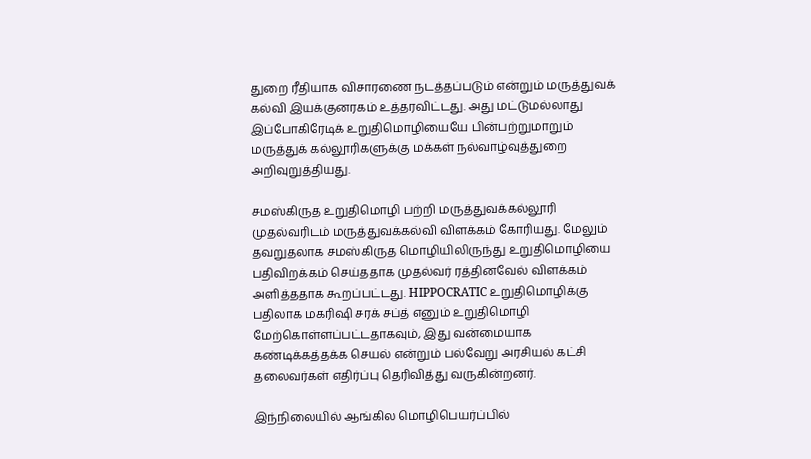துறை ரீதியாக விசாரணை நடத்தப்படும் என்றும் மருத்துவக் கல்வி இயக்குனரகம் உத்தரவிட்டது. அது மட்டுமல்லாது இப்போகிரேடிக் உறுதிமொழியையே பின்பற்றுமாறும் மருத்துக் கல்லூரிகளுக்கு மக்கள் நல்வாழ்வுத்துறை அறிவுறுத்தியது.

சமஸ்கிருத உறுதிமொழி பற்றி மருத்துவக்கல்லூரி முதல்வரிடம் மருத்துவக்கல்வி விளக்கம் கோரியது. மேலும் தவறுதலாக சமஸ்கிருத மொழியிலிருந்து உறுதிமொழியை பதிவிறக்கம் செய்ததாக முதல்வர் ரத்தினவேல் விளக்கம் அளித்ததாக கூறப்பட்டது. HIPPOCRATIC உறுதிமொழிக்கு பதிலாக மகரிஷி சரக் சப்த் எனும் உறுதிமொழி மேற்கொள்ளப்பட்டதாகவும், இது வன்மையாக கண்டிக்கத்தக்க செயல் என்றும் பல்வேறு அரசியல் கட்சி தலைவர்கள் எதிர்ப்பு தெரிவித்து வருகின்றனர்.

இந்நிலையில் ஆங்கில மொழிபெயர்ப்பில்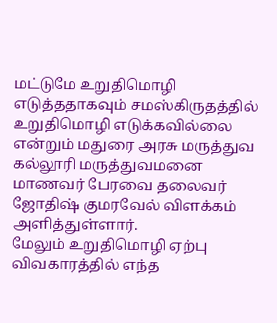மட்டுமே உறுதிமொழி எடுத்ததாகவும் சமஸ்கிருதத்தில் உறுதிமொழி எடுக்கவில்லை என்றும் மதுரை அரசு மருத்துவ கல்லூரி மருத்துவமனை மாணவர் பேரவை தலைவர் ஜோதிஷ் குமரவேல் விளக்கம் அளித்துள்ளார்.
மேலும் உறுதிமொழி ஏற்பு விவகாரத்தில் எந்த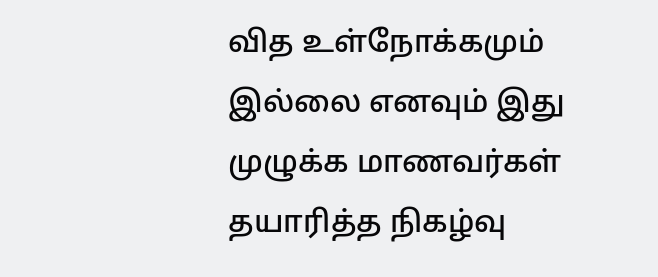வித உள்நோக்கமும் இல்லை எனவும் இது முழுக்க மாணவர்கள் தயாரித்த நிகழ்வு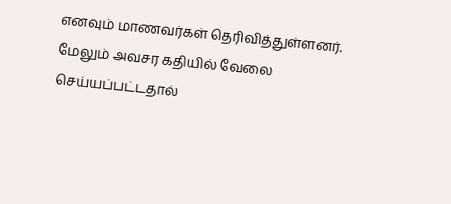எனவும் மாணவர்கள் தெரிவித்துள்ளனர். மேலும் அவசர கதியில் வேலை செய்யப்பட்டதால்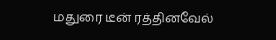மதுரை டீன் ரத்தினவேல்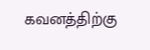கவனத்திற்கு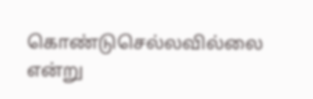கொண்டுசெல்லவில்லை என்று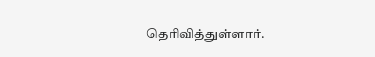தெரிவித்துள்ளார்.